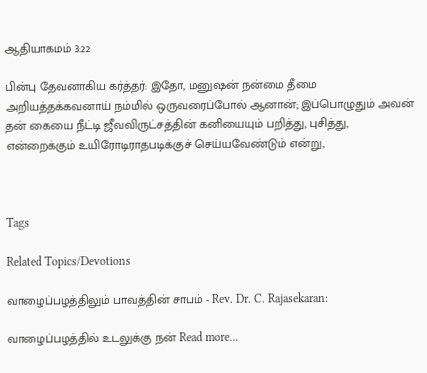ஆதியாகமம் 3:22

பின்பு தேவனாகிய கர்த்தர்: இதோ, மனுஷன் நன்மை தீமை அறியத்தக்கவனாய் நம்மில் ஒருவரைப்போல் ஆனான்; இப்பொழுதும் அவன் தன் கையை நீட்டி ஜீவவிருட்சத்தின் கனியையும் பறித்து, புசித்து, என்றைக்கும் உயிரோடிராதபடிக்குச் செய்யவேண்டும் என்று,



Tags

Related Topics/Devotions

வாழைப்பழத்திலும் பாவத்தின் சாபம் - Rev. Dr. C. Rajasekaran:

வாழைப்பழத்தில் உடலுக்கு நன் Read more...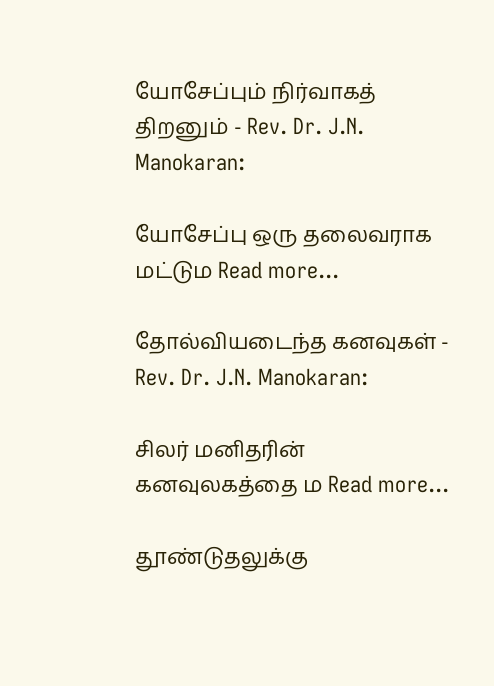யோசேப்பும் நிர்வாகத் திறனும் - Rev. Dr. J.N. Manokaran:

யோசேப்பு ஒரு தலைவராக மட்டும Read more...

தோல்வியடைந்த கனவுகள் - Rev. Dr. J.N. Manokaran:

சிலர் மனிதரின் கனவுலகத்தை ம Read more...

தூண்டுதலுக்கு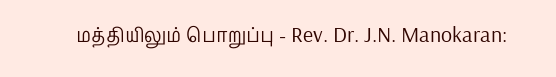மத்தியிலும் பொறுப்பு - Rev. Dr. J.N. Manokaran: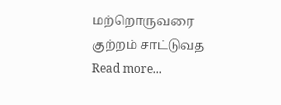மற்றொருவரை குற்றம் சாட்டுவத Read more...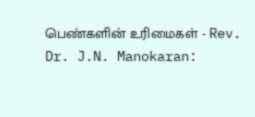பெண்களின் உரிமைகள் - Rev. Dr. J.N. Manokaran: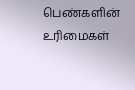பெண்களின் உரிமைகள்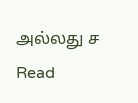அல்லது ச Read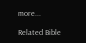more...

Related Bible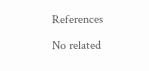References

No related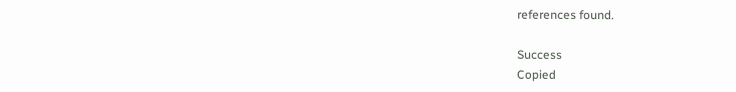references found.

Success
Copied